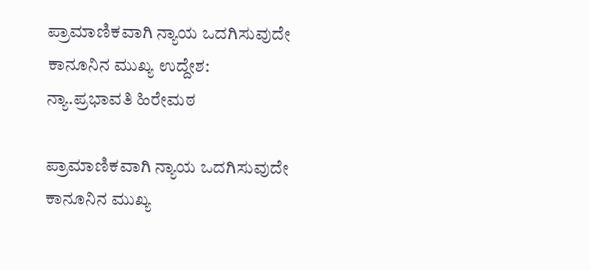ಪ್ರಾಮಾಣಿಕವಾಗಿ ನ್ಯಾಯ ಒದಗಿಸುವುದೇ ಕಾನೂನಿನ ಮುಖ್ಯ ಉದ್ದೇಶ: ನ್ಯಾ.ಪ್ರಭಾವತಿ ಹಿರೇಮಠ

ಪ್ರಾಮಾಣಿಕವಾಗಿ ನ್ಯಾಯ ಒದಗಿಸುವುದೇ ಕಾನೂನಿನ ಮುಖ್ಯ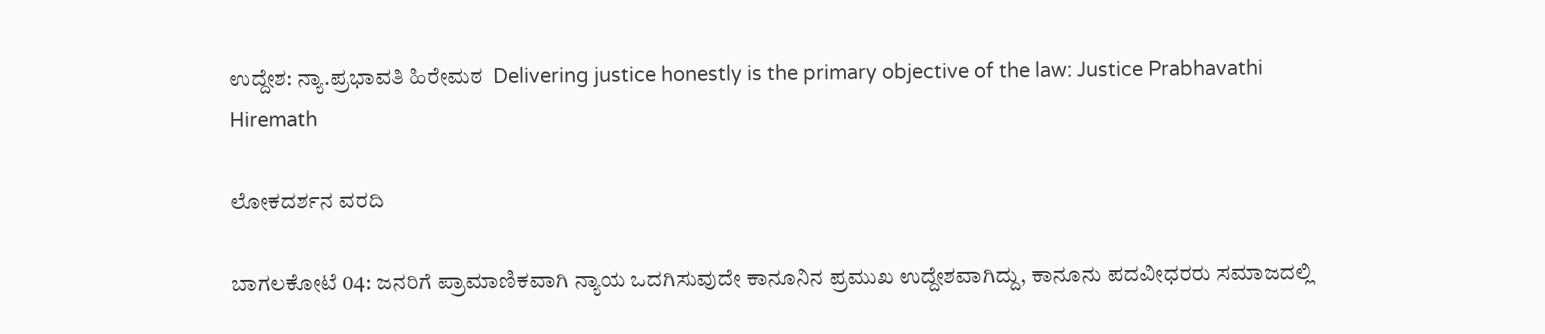ಉದ್ದೇಶ: ನ್ಯಾ.ಪ್ರಭಾವತಿ ಹಿರೇಮಠ  Delivering justice honestly is the primary objective of the law: Justice Prabhavathi Hiremath

ಲೋಕದರ್ಶನ ವರದಿ

ಬಾಗಲಕೋಟೆ 04: ಜನರಿಗೆ ಪ್ರಾಮಾಣಿಕವಾಗಿ ನ್ಯಾಯ ಒದಗಿಸುವುದೇ ಕಾನೂನಿನ ಪ್ರಮುಖ ಉದ್ದೇಶವಾಗಿದ್ದು, ಕಾನೂನು ಪದವೀಧರರು ಸಮಾಜದಲ್ಲಿ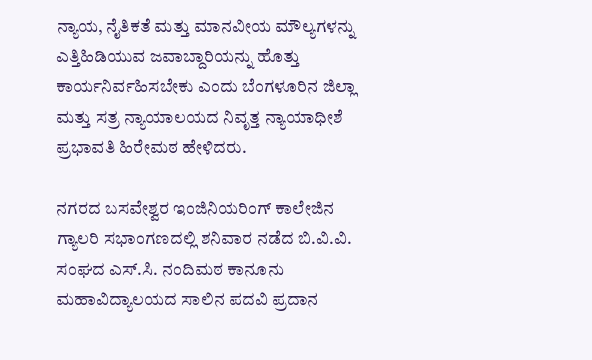ನ್ಯಾಯ, ನೈತಿಕತೆ ಮತ್ತು ಮಾನವೀಯ ಮೌಲ್ಯಗಳನ್ನು ಎತ್ತಿಹಿಡಿಯುವ ಜವಾಬ್ದಾರಿಯನ್ನು ಹೊತ್ತು ಕಾರ್ಯನಿರ್ವಹಿಸಬೇಕು ಎಂದು ಬೆಂಗಳೂರಿನ ಜಿಲ್ಲಾ ಮತ್ತು ಸತ್ರ ನ್ಯಾಯಾಲಯದ ನಿವೃತ್ತ ನ್ಯಾಯಾಧೀಶೆ ಪ್ರಭಾವತಿ ಹಿರೇಮಠ ಹೇಳಿದರು.

ನಗರದ ಬಸವೇಶ್ವರ ಇಂಜಿನಿಯರಿಂಗ್ ಕಾಲೇಜಿನ ಗ್ಯಾಲರಿ ಸಭಾಂಗಣದಲ್ಲಿ ಶನಿವಾರ ನಡೆದ ಬಿ.ವಿ.ವಿ. ಸಂಘದ ಎಸ್‌.ಸಿ. ನಂದಿಮಠ ಕಾನೂನು ಮಹಾವಿದ್ಯಾಲಯದ ಸಾಲಿನ ಪದವಿ ಪ್ರದಾನ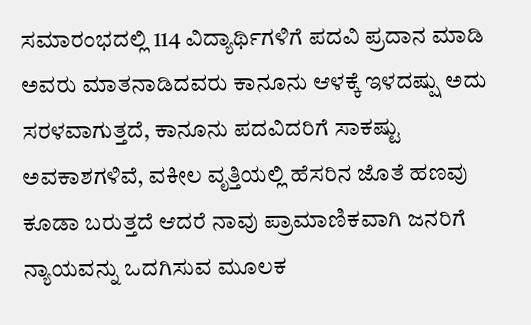ಸಮಾರಂಭದಲ್ಲಿ 114 ವಿದ್ಯಾರ್ಥಿಗಳಿಗೆ ಪದವಿ ಪ್ರದಾನ ಮಾಡಿ ಅವರು ಮಾತನಾಡಿದವರು ಕಾನೂನು ಆಳಕ್ಕೆ ಇಳದಷ್ಷು ಅದು ಸರಳವಾಗುತ್ತದೆ, ಕಾನೂನು ಪದವಿದರಿಗೆ ಸಾಕಷ್ಟು ಅವಕಾಶಗಳಿವೆ, ವಕೀಲ ವೃತ್ತಿಯಲ್ಲಿ ಹೆಸರಿನ ಜೊತೆ ಹಣವು ಕೂಡಾ ಬರುತ್ತದೆ ಆದರೆ ನಾವು ಪ್ರಾಮಾಣಿಕವಾಗಿ ಜನರಿಗೆ ನ್ಯಾಯವನ್ನು ಒದಗಿಸುವ ಮೂಲಕ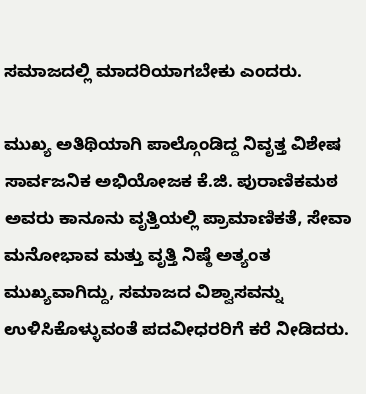ಸಮಾಜದಲ್ಲಿ ಮಾದರಿಯಾಗಬೇಕು ಎಂದರು.

ಮುಖ್ಯ ಅತಿಥಿಯಾಗಿ ಪಾಲ್ಗೊಂಡಿದ್ದ ನಿವೃತ್ತ ವಿಶೇಷ ಸಾರ್ವಜನಿಕ ಅಭಿಯೋಜಕ ಕೆ.ಜಿ. ಪುರಾಣಿಕಮಠ ಅವರು ಕಾನೂನು ವೃತ್ತಿಯಲ್ಲಿ ಪ್ರಾಮಾಣಿಕತೆ, ಸೇವಾ ಮನೋಭಾವ ಮತ್ತು ವೃತ್ತಿ ನಿಷ್ಠೆ ಅತ್ಯಂತ ಮುಖ್ಯವಾಗಿದ್ದು, ಸಮಾಜದ ವಿಶ್ವಾಸವನ್ನು ಉಳಿಸಿಕೊಳ್ಳುವಂತೆ ಪದವೀಧರರಿಗೆ ಕರೆ ನೀಡಿದರು.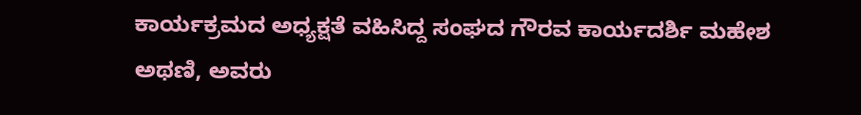ಕಾರ್ಯಕ್ರಮದ ಅಧ್ಯಕ್ಷತೆ ವಹಿಸಿದ್ದ ಸಂಘದ ಗೌರವ ಕಾರ್ಯದರ್ಶಿ ಮಹೇಶ ಅಥಣಿ, ಅವರು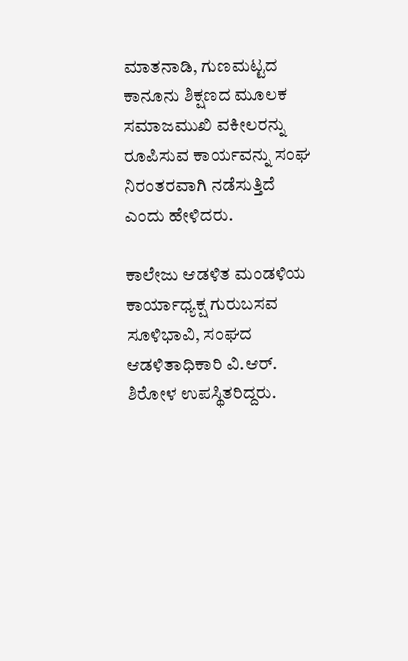ಮಾತನಾಡಿ, ಗುಣಮಟ್ಟದ ಕಾನೂನು ಶಿಕ್ಷಣದ ಮೂಲಕ ಸಮಾಜಮುಖಿ ವಕೀಲರನ್ನು ರೂಪಿಸುವ ಕಾರ್ಯವನ್ನು ಸಂಘ ನಿರಂತರವಾಗಿ ನಡೆಸುತ್ತಿದೆ ಎಂದು ಹೇಳಿದರು.

ಕಾಲೇಜು ಆಡಳಿತ ಮಂಡಳಿಯ ಕಾರ್ಯಾಧ್ಯಕ್ಷ ಗುರುಬಸವ ಸೂಳಿಭಾವಿ, ಸಂಘದ ಆಡಳಿತಾಧಿಕಾರಿ ವಿ.ಆರ್‌. ಶಿರೋಳ ಉಪಸ್ಥಿತರಿದ್ದರು.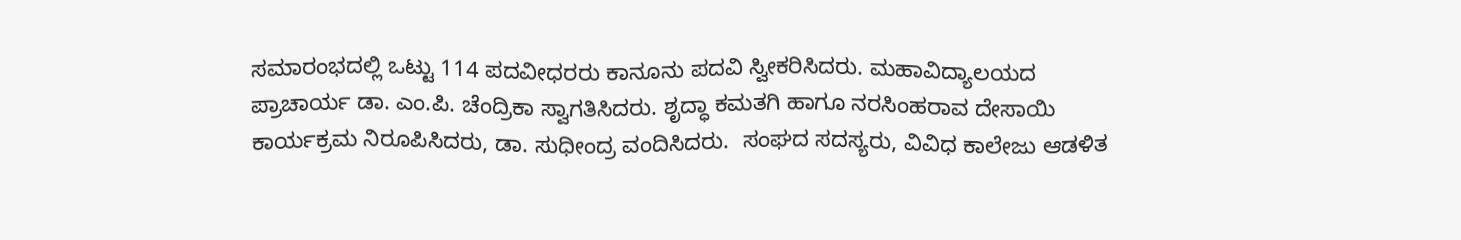ಸಮಾರಂಭದಲ್ಲಿ ಒಟ್ಟು 114 ಪದವೀಧರರು ಕಾನೂನು ಪದವಿ ಸ್ವೀಕರಿಸಿದರು. ಮಹಾವಿದ್ಯಾಲಯದ ಪ್ರಾಚಾರ್ಯ ಡಾ. ಎಂ.ಪಿ. ಚೆಂದ್ರಿಕಾ ಸ್ವಾಗತಿಸಿದರು. ಶೃದ್ಧಾ ಕಮತಗಿ ಹಾಗೂ ನರಸಿಂಹರಾವ ದೇಸಾಯಿ ಕಾರ್ಯಕ್ರಮ ನಿರೂಪಿಸಿದರು, ಡಾ. ಸುಧೀಂದ್ರ ವಂದಿಸಿದರು.  ಸಂಘದ ಸದಸ್ಯರು, ವಿವಿಧ ಕಾಲೇಜು ಆಡಳಿತ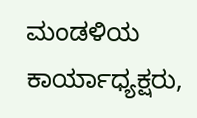ಮಂಡಳಿಯ ಕಾರ್ಯಾಧ್ಯಕ್ಷರು,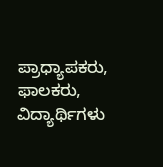ಪ್ರಾಧ್ಯಾಪಕರು, ಫಾಲಕರು, ವಿದ್ಯಾರ್ಥಿಗಳು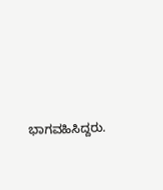ಭಾಗವಹಿಸಿದ್ದರು.